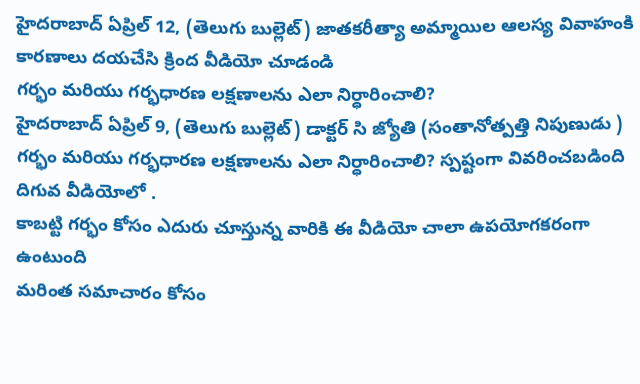హైదరాబాద్ ఏప్రిల్ 12, (తెలుగు బుల్లెట్) జాతకరీత్యా అమ్మాయిల ఆలస్య వివాహంకి కారణాలు దయచేసి క్రింద వీడియో చూడండి
గర్భం మరియు గర్భధారణ లక్షణాలను ఎలా నిర్ధారించాలి?
హైదరాబాద్ ఏప్రిల్ 9, (తెలుగు బుల్లెట్) డాక్టర్ సి జ్యోతి (సంతానోత్పత్తి నిపుణుడు ) గర్భం మరియు గర్భధారణ లక్షణాలను ఎలా నిర్ధారించాలి? స్పష్టంగా వివరించబడింది దిగువ వీడియోలో .
కాబట్టి గర్భం కోసం ఎదురు చూస్తున్న వారికి ఈ వీడియో చాలా ఉపయోగకరంగా ఉంటుంది
మరింత సమాచారం కోసం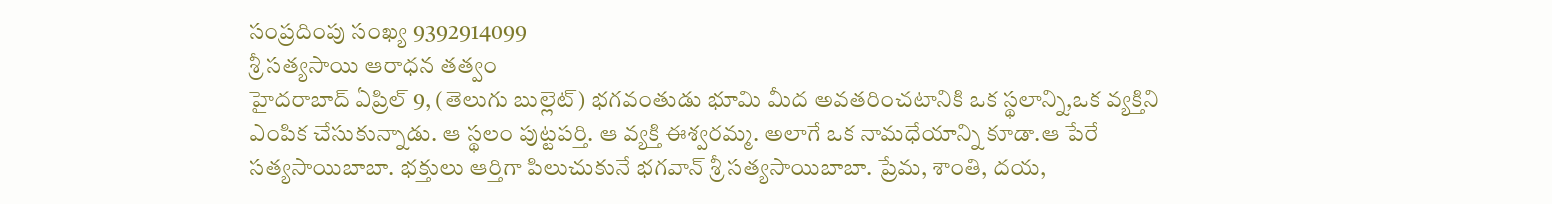సంప్రదింపు సంఖ్య 9392914099
శ్రీ సత్యసాయి ఆరాధన తత్వం
హైదరాబాద్ ఏప్రిల్ 9, (తెలుగు బుల్లెట్) భగవంతుడు భూమి మీద అవతరించటానికి ఒక స్థలాన్ని,ఒక వ్యక్తిని ఎంపిక చేసుకున్నాడు. ఆ స్థలం పుట్టపర్తి. ఆ వ్యక్తి ఈశ్వరమ్మ. అలాగే ఒక నామధేయాన్ని కూడా.ఆ పేరే సత్యసాయిబాబా. భక్తులు ఆర్తిగా పిలుచుకునే భగవాన్ శ్రీ సత్యసాయిబాబా. ప్రేమ, శాంతి, దయ,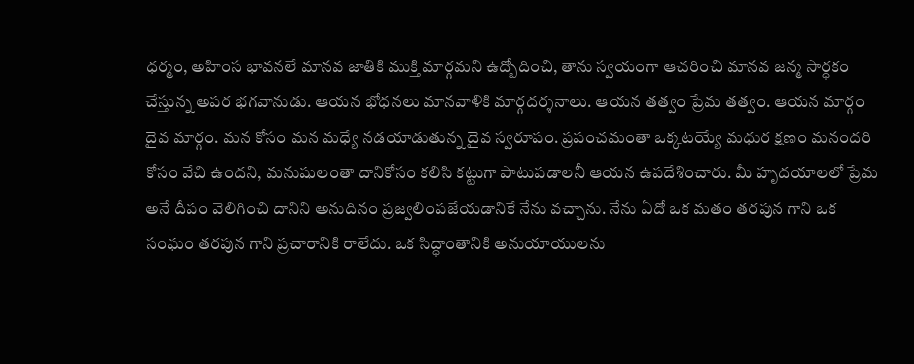ధర్మం, అహింస భావనలే మానవ జాతికి ముక్తి మార్గమని ఉద్బోదించి, తాను స్వయంగా ఆచరించి మానవ జన్మ సార్ధకం చేస్తున్న అపర భగవానుడు. ఆయన భోధనలు మానవాళికి మార్గదర్శనాలు. ఆయన తత్వం ప్రేమ తత్వం. ఆయన మార్గం దైవ మార్గం. మన కోసం మన మధ్యే నడయాడుతున్న దైవ స్వరూపం. ప్రపంచమంతా ఒక్కటయ్యే మధుర క్షణం మనందరి కోసం వేచి ఉందని, మనుషులంతా దానికోసం కలిసి కట్టుగా పాటుపడాలనీ ఆయన ఉపదేశించారు. మీ హృదయాలలో ప్రేమ అనే దీపం వెలిగించి దానిని అనుదినం ప్రజ్వలింపజేయడానికే నేను వచ్చాను. నేను ఏదో ఒక మతం తరపున గాని ఒక సంఘం తరపున గాని ప్రచారానికి రాలేదు. ఒక సిద్ధాంతానికి అనుయాయులను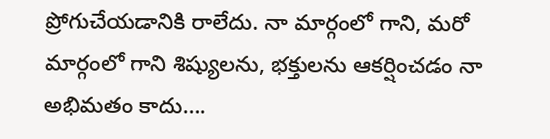ప్రోగుచేయడానికి రాలేదు. నా మార్గంలో గాని, మరో మార్గంలో గాని శిష్యులను, భక్తులను ఆకర్షించడం నా అభిమతం కాదు….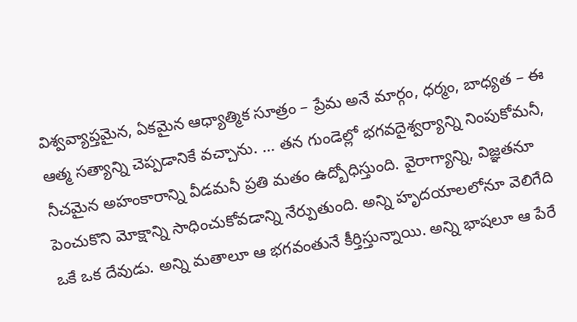విశ్వవ్యాప్తమైన, ఏకమైన ఆధ్యాత్మిక సూత్రం – ప్రేమ అనే మార్గం, ధర్మం, బాధ్యత – ఈ ఆత్మ సత్యాన్ని చెప్పడానికే వచ్చాను. … తన గుండెల్లో భగవదైశ్వర్యాన్ని నింపుకోమనీ, నీచమైన అహంకారాన్ని వీడమనీ ప్రతి మతం ఉద్బోధిస్తుంది. వైరాగ్యాన్ని, విజ్ఞతనూ పెంచుకొని మోక్షాన్ని సాధించుకోవడాన్ని నేర్పుతుంది. అన్ని హృదయాలలోనూ వెలిగేది ఒకే ఒక దేవుడు. అన్ని మతాలూ ఆ భగవంతునే కీర్తిస్తున్నాయి. అన్ని భాషలూ ఆ పేరే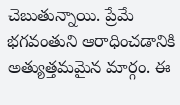చెబుతున్నాయి. ప్రేమే భగవంతుని ఆరాధించడానికి అత్యుత్తమమైన మార్గం. ఈ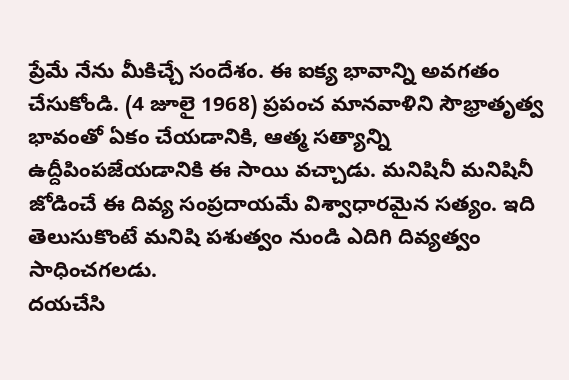ప్రేమే నేను మీకిచ్చే సందేశం. ఈ ఐక్య భావాన్ని అవగతం చేసుకోండి. (4 జూలై 1968) ప్రపంచ మానవాళిని సౌభ్రాతృత్వ భావంతో ఏకం చేయడానికి, ఆత్మ సత్యాన్ని ఉద్దీపింపజేయడానికి ఈ సాయి వచ్చాడు. మనిషినీ మనిషినీ జోడించే ఈ దివ్య సంప్రదాయమే విశ్వాధారమైన సత్యం. ఇది తెలుసుకొంటే మనిషి పశుత్వం నుండి ఎదిగి దివ్యత్వం సాధించగలడు.
దయచేసి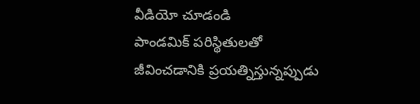వీడియో చూడండి
పాండమిక్ పరిస్థితులతో జీవించడానికి ప్రయత్నిస్తున్నప్పుడు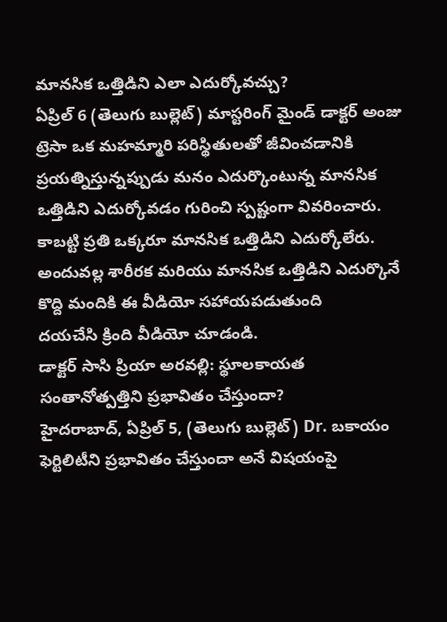మానసిక ఒత్తిడిని ఎలా ఎదుర్కోవచ్చు?
ఏప్రిల్ 6 (తెలుగు బుల్లెట్) మాస్టరింగ్ మైండ్ డాక్టర్ అంజు ట్రెసా ఒక మహమ్మారి పరిస్థితులతో జీవించడానికి ప్రయత్నిస్తున్నప్పుడు మనం ఎదుర్కొంటున్న మానసిక ఒత్తిడిని ఎదుర్కోవడం గురించి స్పష్టంగా వివరించారు.
కాబట్టి ప్రతి ఒక్కరూ మానసిక ఒత్తిడిని ఎదుర్కోలేరు. అందువల్ల శారీరక మరియు మానసిక ఒత్తిడిని ఎదుర్కొనే కొద్ది మందికి ఈ వీడియో సహాయపడుతుంది
దయచేసి క్రింది వీడియో చూడండి.
డాక్టర్ సాసి ప్రియా అరవల్లి: స్థూలకాయత సంతానోత్పత్తిని ప్రభావితం చేస్తుందా?
హైదరాబాద్, ఏప్రిల్ 5, (తెలుగు బుల్లెట్) Dr. బకాయం ఫెర్టిలిటీని ప్రభావితం చేస్తుందా అనే విషయంపై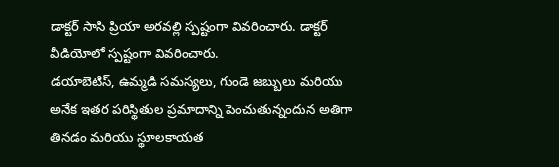డాక్టర్ సాసి ప్రియా అరవల్లి స్పష్టంగా వివరించారు. డాక్టర్ వీడియోలో స్పష్టంగా వివరించారు.
డయాబెటిస్, ఉమ్మడి సమస్యలు, గుండె జబ్బులు మరియు అనేక ఇతర పరిస్థితుల ప్రమాదాన్ని పెంచుతున్నందున అతిగా తినడం మరియు స్థూలకాయత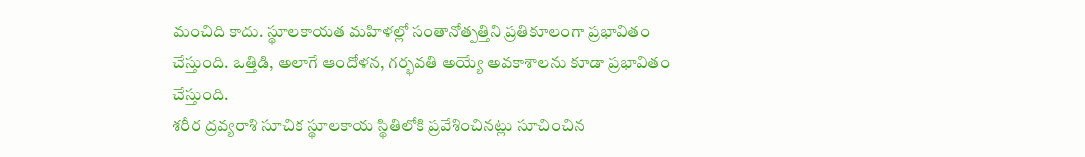మంచిది కాదు. స్థూలకాయత మహిళల్లో సంతానోత్పత్తిని ప్రతికూలంగా ప్రభావితం చేస్తుంది. ఒత్తిడి, అలాగే ఆందోళన, గర్భవతి అయ్యే అవకాశాలను కూడా ప్రభావితం చేస్తుంది.
శరీర ద్రవ్యరాశి సూచిక స్థూలకాయ స్థితిలోకి ప్రవేశించినట్లు సూచించిన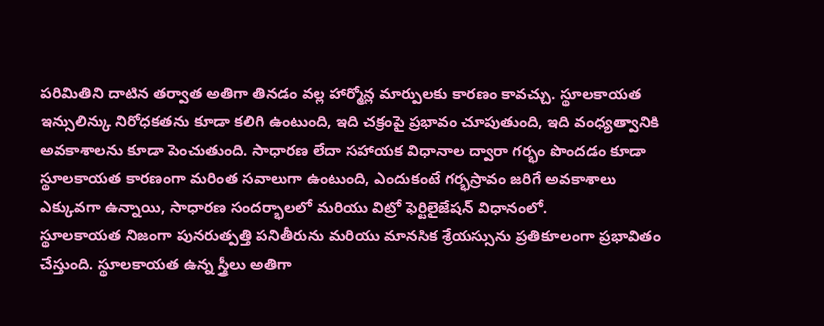పరిమితిని దాటిన తర్వాత అతిగా తినడం వల్ల హార్మోన్ల మార్పులకు కారణం కావచ్చు. స్థూలకాయత ఇన్సులిన్కు నిరోధకతను కూడా కలిగి ఉంటుంది, ఇది చక్రంపై ప్రభావం చూపుతుంది, ఇది వంధ్యత్వానికి అవకాశాలను కూడా పెంచుతుంది. సాధారణ లేదా సహాయక విధానాల ద్వారా గర్భం పొందడం కూడా స్థూలకాయత కారణంగా మరింత సవాలుగా ఉంటుంది, ఎందుకంటే గర్భస్రావం జరిగే అవకాశాలు ఎక్కువగా ఉన్నాయి, సాధారణ సందర్భాలలో మరియు విట్రో ఫెర్టిలైజేషన్ విధానంలో.
స్థూలకాయత నిజంగా పునరుత్పత్తి పనితీరును మరియు మానసిక శ్రేయస్సును ప్రతికూలంగా ప్రభావితం చేస్తుంది. స్థూలకాయత ఉన్న స్త్రీలు అతిగా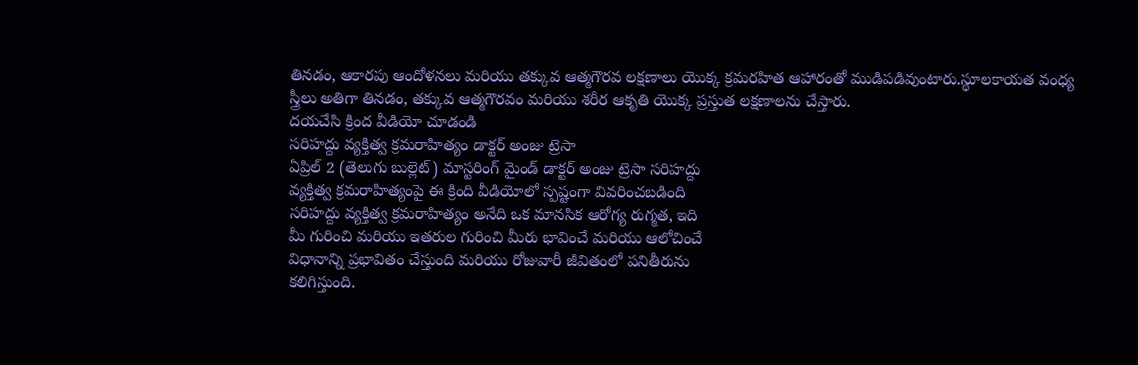తినడం, ఆకారపు ఆందోళనలు మరియు తక్కువ ఆత్మగౌరవ లక్షణాలు యొక్క క్రమరహిత ఆహారంతో ముడిపడివుంటారు.స్థూలకాయత వంధ్య స్త్రీలు అతిగా తినడం, తక్కువ ఆత్మగౌరవం మరియు శరీర ఆకృతి యొక్క ప్రస్తుత లక్షణాలను చేస్తారు.
దయచేసి క్రింద వీడియో చూడండి
సరిహద్దు వ్యక్తిత్వ క్రమరాహిత్యం డాక్టర్ అంజు ట్రెసా
ఏప్రిల్ 2 (తెలుగు బుల్లెట్) మాస్టరింగ్ మైండ్ డాక్టర్ అంజు ట్రెసా సరిహద్దు
వ్యక్తిత్వ క్రమరాహిత్యంపై ఈ క్రింది వీడియోలో స్పష్టంగా వివరించబడింది
సరిహద్దు వ్యక్తిత్వ క్రమరాహిత్యం అనేది ఒక మానసిక ఆరోగ్య రుగ్మత, ఇది
మీ గురించి మరియు ఇతరుల గురించి మీరు భావించే మరియు ఆలోచించే
విధానాన్ని ప్రభావితం చేస్తుంది మరియు రోజువారీ జీవితంలో పనితీరును
కలిగిస్తుంది.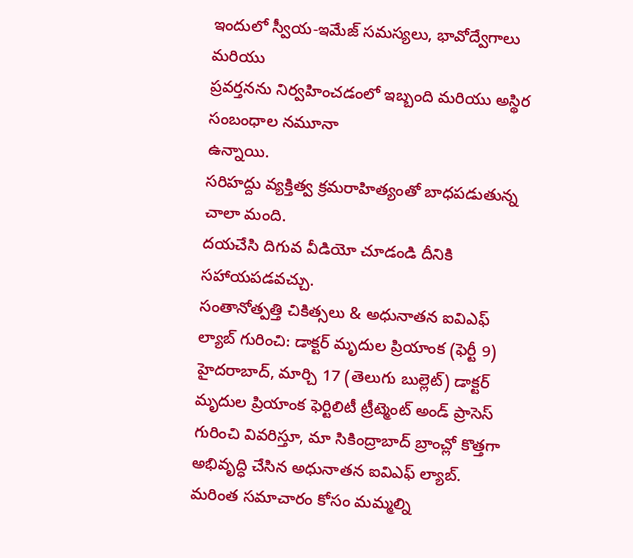ఇందులో స్వీయ-ఇమేజ్ సమస్యలు, భావోద్వేగాలు మరియు
ప్రవర్తనను నిర్వహించడంలో ఇబ్బంది మరియు అస్థిర సంబంధాల నమూనా
ఉన్నాయి.
సరిహద్దు వ్యక్తిత్వ క్రమరాహిత్యంతో బాధపడుతున్న చాలా మంది.
దయచేసి దిగువ వీడియో చూడండి దీనికి సహాయపడవచ్చు.
సంతానోత్పత్తి చికిత్సలు & అధునాతన ఐవిఎఫ్ ల్యాబ్ గురించి: డాక్టర్ మృదుల ప్రియాంక (ఫెర్టీ 9)
హైదరాబాద్, మార్చి 17 (తెలుగు బుల్లెట్) డాక్టర్ మృదుల ప్రియాంక ఫెర్టిలిటీ ట్రీట్మెంట్ అండ్ ప్రాసెస్ గురించి వివరిస్తూ, మా సికింద్రాబాద్ బ్రాంచ్లో కొత్తగా అభివృద్ధి చేసిన అధునాతన ఐవిఎఫ్ ల్యాబ్.
మరింత సమాచారం కోసం మమ్మల్ని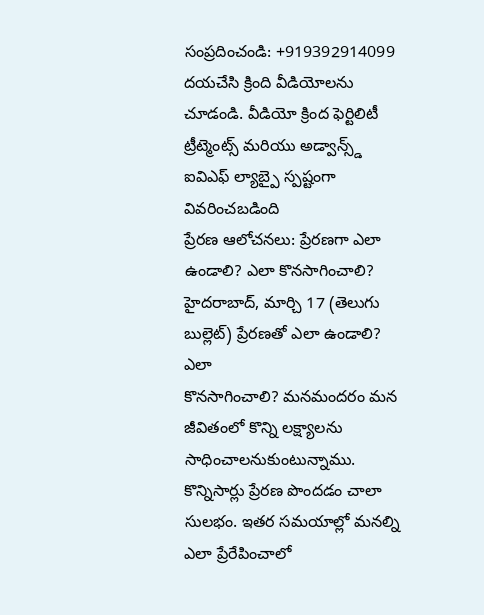సంప్రదించండి: +919392914099
దయచేసి క్రింది వీడియోలను చూడండి. వీడియో క్రింద ఫెర్టిలిటీ ట్రీట్మెంట్స్ మరియు అడ్వాన్స్డ్ ఐవిఎఫ్ ల్యాబ్పై స్పష్టంగా వివరించబడింది
ప్రేరణ ఆలోచనలు: ప్రేరణగా ఎలా ఉండాలి? ఎలా కొనసాగించాలి?
హైదరాబాద్, మార్చి 17 (తెలుగు బుల్లెట్) ప్రేరణతో ఎలా ఉండాలి? ఎలా
కొనసాగించాలి? మనమందరం మన జీవితంలో కొన్ని లక్ష్యాలను
సాధించాలనుకుంటున్నాము. కొన్నిసార్లు ప్రేరణ పొందడం చాలా
సులభం. ఇతర సమయాల్లో మనల్ని ఎలా ప్రేరేపించాలో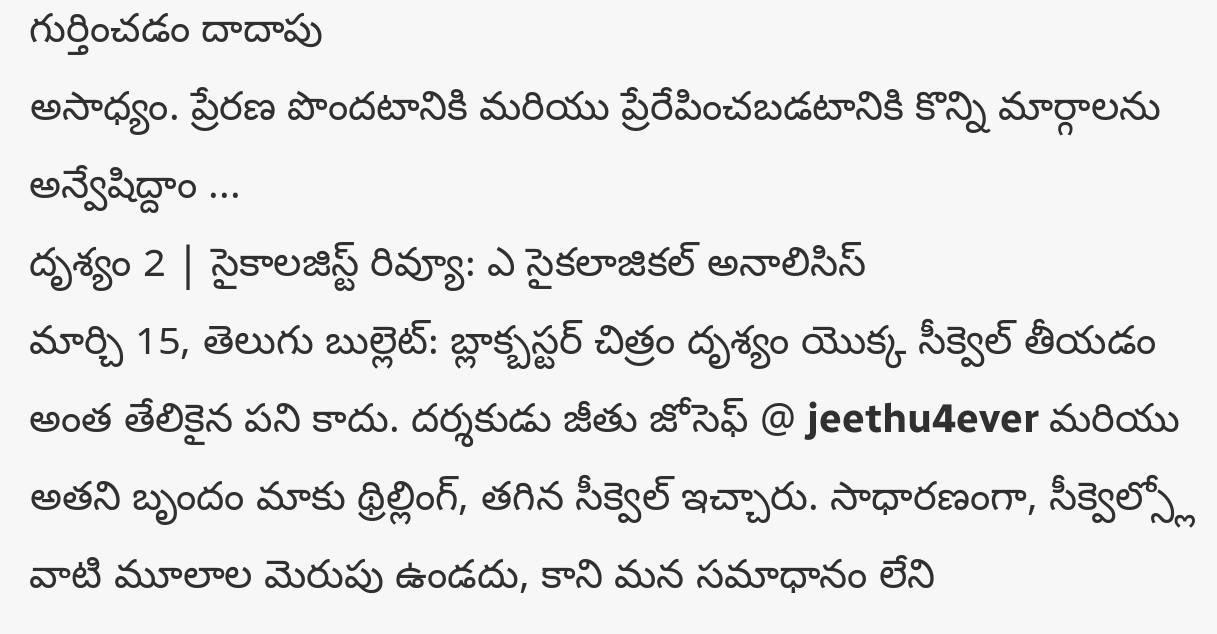గుర్తించడం దాదాపు
అసాధ్యం. ప్రేరణ పొందటానికి మరియు ప్రేరేపించబడటానికి కొన్ని మార్గాలను
అన్వేషిద్దాం ...
దృశ్యం 2 | సైకాలజిస్ట్ రివ్యూ: ఎ సైకలాజికల్ అనాలిసిస్
మార్చి 15, తెలుగు బుల్లెట్: బ్లాక్బస్టర్ చిత్రం దృశ్యం యొక్క సీక్వెల్ తీయడం అంత తేలికైన పని కాదు. దర్శకుడు జీతు జోసెఫ్ @ jeethu4ever మరియు అతని బృందం మాకు థ్రిల్లింగ్, తగిన సీక్వెల్ ఇచ్చారు. సాధారణంగా, సీక్వెల్స్లో వాటి మూలాల మెరుపు ఉండదు, కాని మన సమాధానం లేని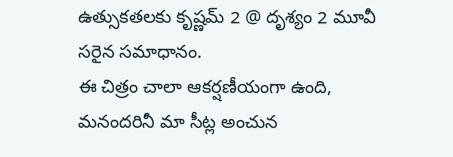ఉత్సుకతలకు కృష్ణమ్ 2 @ దృశ్యం 2 మూవీ సరైన సమాధానం.
ఈ చిత్రం చాలా ఆకర్షణీయంగా ఉంది, మనందరినీ మా సీట్ల అంచున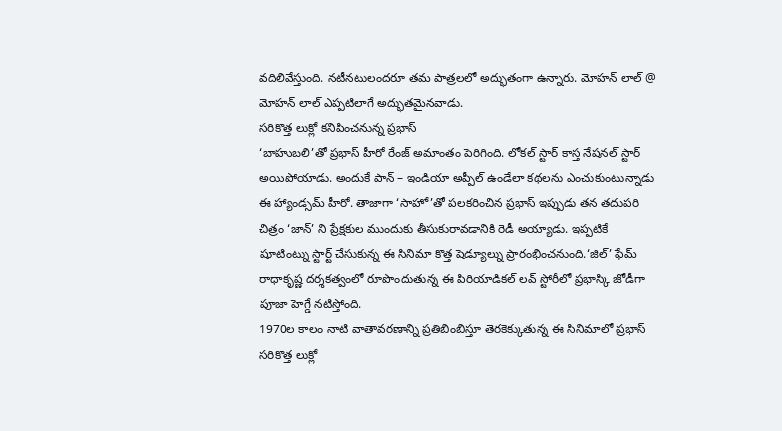వదిలివేస్తుంది. నటీనటులందరూ తమ పాత్రలలో అద్భుతంగా ఉన్నారు. మోహన్ లాల్ @ మోహన్ లాల్ ఎప్పటిలాగే అద్భుతమైనవాడు.
సరికొత్త లుక్లో కనిపించనున్న ప్రభాస్
‘బాహుబలి’తో ప్రభాస్ హీరో రేంజ్ అమాంతం పెరిగింది. లోకల్ స్టార్ కాస్త నేషనల్ స్టార్ అయిపోయాడు. అందుకే పాన్ – ఇండియా అప్పీల్ ఉండేలా కథలను ఎంచుకుంటున్నాడు ఈ హ్యాండ్సమ్ హీరో. తాజాగా ‘సాహో’తో పలకరించిన ప్రభాస్ ఇప్పుడు తన తదుపరి చిత్రం ‘జాన్’ ని ప్రేక్షకుల ముందుకు తీసుకురావడానికి రెడీ అయ్యాడు. ఇప్పటికే షూటింట్ను స్టార్ట్ చేసుకున్న ఈ సినిమా కొత్త షెడ్యూల్ను ప్రారంభించనుంది.‘జిల్’ ఫేమ్ రాధాకృష్ణ దర్శకత్వంలో రూపొందుతున్న ఈ పిరియాడికల్ లవ్ స్టోరీలో ప్రభాస్కి జోడీగా పూజా హెగ్డే నటిస్తోంది.
1970ల కాలం నాటి వాతావరణాన్ని ప్రతిబింబిస్తూ తెరకెక్కుతున్న ఈ సినిమాలో ప్రభాస్ సరికొత్త లుక్లో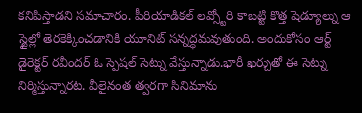కనిపిస్తాడని సమాచారం. పీరియాడికల్ లవ్స్టోరి కాబట్టి కొత్త షెడ్యూల్ను ఆ స్టైల్లో తెరకెక్కించడానికి యూనిట్ సన్నద్ధమవుతుంది. అందుకోసం ఆర్ట్ డైరెక్టర్ రవీందర్ ఓ స్పెషల్ సెట్ను వేస్తున్నాడు.భారీ ఖర్చుతో ఈ సెట్ను నిర్మిస్తున్నారట. వీలైనంత త్వరగా సినిమాను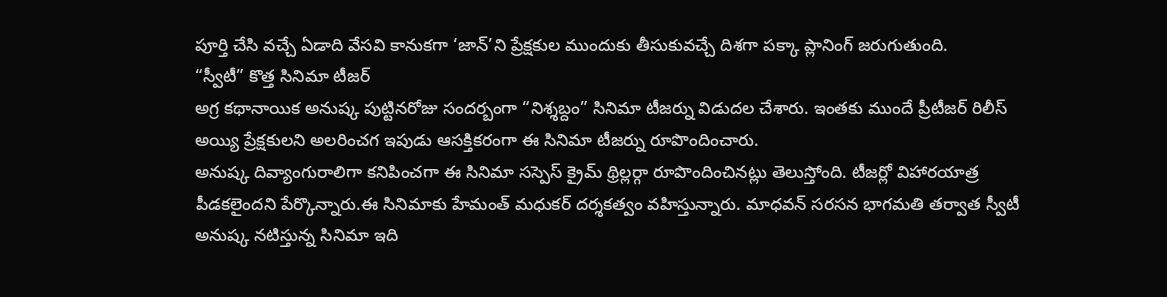పూర్తి చేసి వచ్చే ఏడాది వేసవి కానుకగా ‘జాన్’ని ప్రేక్షకుల ముందుకు తీసుకువచ్చే దిశగా పక్కా ప్లానింగ్ జరుగుతుంది.
“స్వీటీ” కొత్త సినిమా టీజర్
అగ్ర కథానాయిక అనుష్క పుట్టినరోజు సందర్బంగా “నిశ్శబ్దం” సినిమా టీజర్ను విడుదల చేశారు. ఇంతకు ముందే ప్రీటీజర్ రిలీస్ అయ్యి ప్రేక్షకులని అలరించగ ఇపుడు ఆసక్తికరంగా ఈ సినిమా టీజర్ను రూపొందించారు.
అనుష్క దివ్యాంగురాలిగా కనిపించగా ఈ సినిమా సస్పెస్ క్రైమ్ థ్రిల్లర్గా రూపొందించినట్లు తెలుస్తోంది. టీజర్లో విహారయాత్ర పీడకలైందని పేర్కొన్నారు.ఈ సినిమాకు హేమంత్ మధుకర్ దర్శకత్వం వహిస్తున్నారు. మాధవన్ సరసన భాగమతి తర్వాత స్వీటీ అనుష్క నటిస్తున్న సినిమా ఇది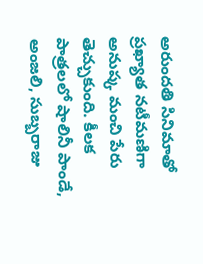అరుందతి సినిమాతో ప్రఖ్యాత నటీమణిగా అనుష్క మంచి పేరు తెచ్చుకుంది. కీలక పాత్రలలో షాలినీ పాండే, అంజలి, సుబ్బరాజు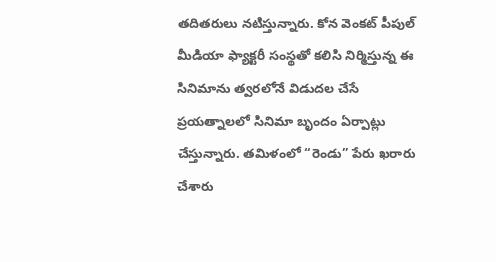తదితరులు నటిస్తున్నారు. కోన వెంకట్ పీపుల్ మీడియా ఫ్యాక్టరీ సంస్థతో కలిసి నిర్మిస్తున్న ఈ సినిమాను త్వరలోనే విడుదల చేసే ప్రయత్నాలలో సినిమా బృందం ఏర్పాట్లు చేస్తున్నారు. తమిళంలో “రెండు” పేరు ఖరారు చేశారు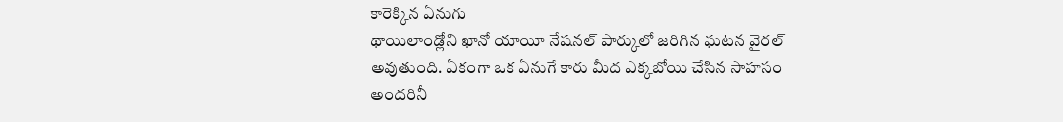కారెక్కిన ఏనుగు
థాయిలాండ్లోని ఖానో యాయీ నేషనల్ పార్కులో జరిగిన ఘటన వైరల్ అవుతుంది. ఏకంగా ఒక ఏనుగే కారు మీద ఎక్కబోయి చేసిన సాహసం అందరినీ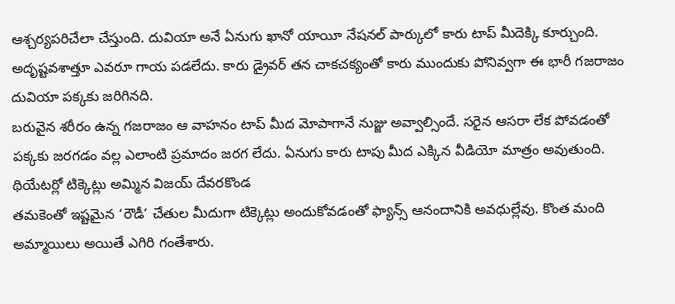ఆశ్చర్యపరిచేలా చేస్తుంది. దువియా అనే ఏనుగు ఖానో యాయీ నేషనల్ పార్కులో కారు టాప్ మీదెక్కి కూర్చుంది. అదృష్టవశాత్తూ ఎవరూ గాయ పడలేదు. కారు డ్రైవర్ తన చాకచక్యంతో కారు ముందుకు పోనివ్వగా ఈ భారీ గజరాజం దువియా పక్కకు జరిగినది.
బరువైన శరీరం ఉన్న గజరాజం ఆ వాహనం టాప్ మీద మోపాగానే నుజ్జు అవ్వాల్సిందే. సరైన ఆసరా లేక పోవడంతో పక్కకు జరగడం వల్ల ఎలాంటి ప్రమాదం జరగ లేదు. ఏనుగు కారు టాపు మీద ఎక్కిన వీడియో మాత్రం అవుతుంది.
థియేటర్లో టిక్కెట్లు అమ్మిన విజయ్ దేవరకొండ
తమకెంతో ఇష్టమైన ‘రౌడీ’ చేతుల మీదుగా టిక్కెట్లు అందుకోవడంతో ఫ్యాన్స్ ఆనందానికి అవధుల్లేవు. కొంత మంది అమ్మాయిలు అయితే ఎగిరి గంతేశారు.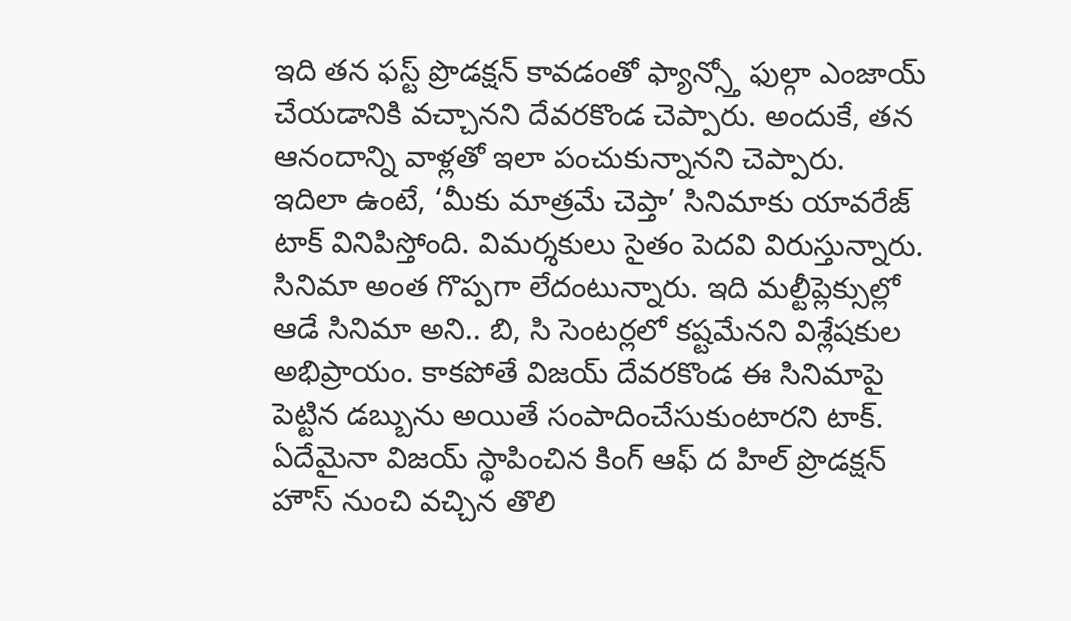ఇది తన ఫస్ట్ ప్రొడక్షన్ కావడంతో ఫ్యాన్స్తో ఫుల్గా ఎంజాయ్ చేయడానికి వచ్చానని దేవరకొండ చెప్పారు. అందుకే, తన ఆనందాన్ని వాళ్లతో ఇలా పంచుకున్నానని చెప్పారు.
ఇదిలా ఉంటే, ‘మీకు మాత్రమే చెప్తా’ సినిమాకు యావరేజ్ టాక్ వినిపిస్తోంది. విమర్శకులు సైతం పెదవి విరుస్తున్నారు. సినిమా అంత గొప్పగా లేదంటున్నారు. ఇది మల్టీప్లెక్సుల్లో ఆడే సినిమా అని.. బి, సి సెంటర్లలో కష్టమేనని విశ్లేషకుల అభిప్రాయం. కాకపోతే విజయ్ దేవరకొండ ఈ సినిమాపై పెట్టిన డబ్బును అయితే సంపాదించేసుకుంటారని టాక్. ఏదేమైనా విజయ్ స్థాపించిన కింగ్ ఆఫ్ ద హిల్ ప్రొడక్షన్ హౌస్ నుంచి వచ్చిన తొలి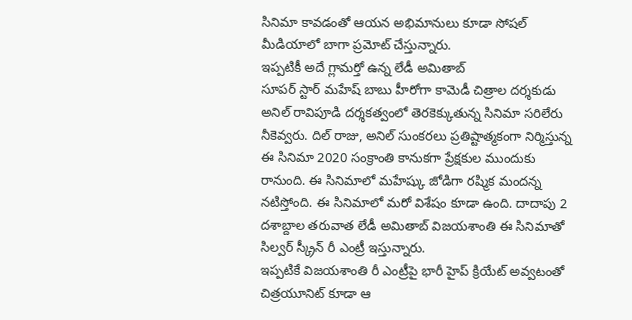సినిమా కావడంతో ఆయన అభిమానులు కూడా సోషల్ మీడియాలో బాగా ప్రమోట్ చేస్తున్నారు.
ఇప్పటికీ అదే గ్లామర్తో ఉన్న లేడీ అమితాబ్
సూపర్ స్టార్ మహేష్ బాబు హీరోగా కామెడీ చిత్రాల దర్శకుడు అనిల్ రావిపూడి దర్శకత్వంలో తెరకెక్కుతున్న సినిమా సరిలేరు నీకెవ్వరు. దిల్ రాజు, అనిల్ సుంకరలు ప్రతిష్టాత్మకంగా నిర్మిస్తున్న ఈ సినిమా 2020 సంక్రాంతి కానుకగా ప్రేక్షకుల ముందుకు రానుంది. ఈ సినిమాలో మహేష్కు జోడిగా రష్మిక మందన్న నటిస్తోంది. ఈ సినిమాలో మరో విశేషం కూడా ఉంది. దాదాపు 2 దశాబ్దాల తరువాత లేడీ అమితాబ్ విజయశాంతి ఈ సినిమాతో సిల్వర్ స్క్రీన్ రీ ఎంట్రీ ఇస్తున్నారు.
ఇప్పటికే విజయశాంతి రీ ఎంట్రీపై భారీ హైప్ క్రియేట్ అవ్వటంతో చిత్రయూనిట్ కూడా ఆ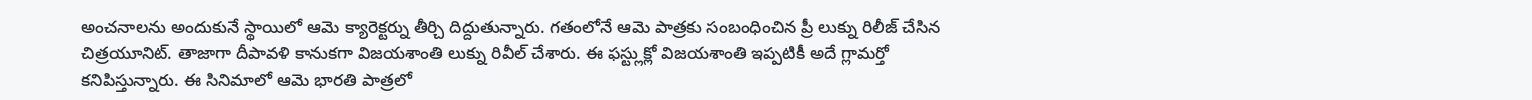అంచనాలను అందుకునే స్థాయిలో ఆమె క్యారెక్టర్ను తీర్చి దిద్దుతున్నారు. గతంలోనే ఆమె పాత్రకు సంబంధించిన ప్రీ లుక్ను రిలీజ్ చేసిన చిత్రయూనిట్. తాజాగా దీపావళి కానుకగా విజయశాంతి లుక్ను రివీల్ చేశారు. ఈ ఫస్ట్లుక్లో విజయశాంతి ఇప్పటికీ అదే గ్లామర్తో కనిపిస్తున్నారు. ఈ సినిమాలో ఆమె భారతి పాత్రలో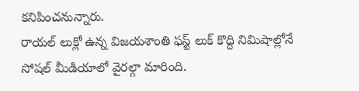కనిపించనున్నారు.
రాయల్ లుక్లో ఉన్న విజయశాంతి ఫస్ట్ లుక్ కొద్ది నిమిషాల్లోనే సోషల్ మీడియాలో వైరల్గా మారింది.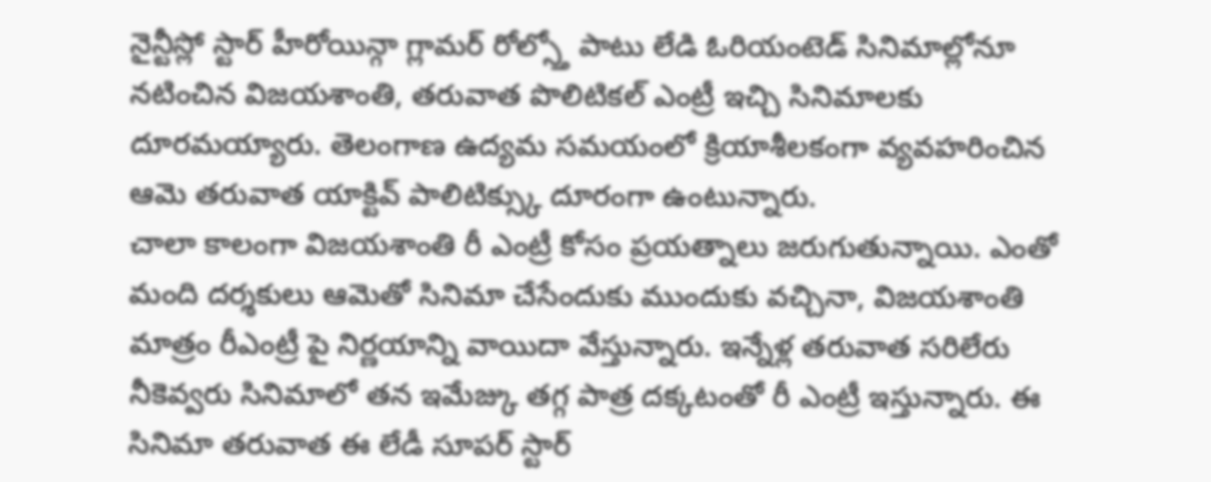నైన్టీస్లో స్టార్ హీరోయిన్గా గ్లామర్ రోల్స్తో పాటు లేడి ఓరియంటెడ్ సినిమాల్లోనూ నటించిన విజయశాంతి, తరువాత పొలిటికల్ ఎంట్రీ ఇచ్చి సినిమాలకు దూరమయ్యారు. తెలంగాణ ఉద్యమ సమయంలో క్రియాశీలకంగా వ్యవహరించిన ఆమె తరువాత యాక్టివ్ పాలిటిక్స్కు దూరంగా ఉంటున్నారు.
చాలా కాలంగా విజయశాంతి రీ ఎంట్రీ కోసం ప్రయత్నాలు జరుగుతున్నాయి. ఎంతో మంది దర్శకులు ఆమెతో సినిమా చేసేందుకు ముందుకు వచ్చినా, విజయశాంతి మాత్రం రీఎంట్రీ పై నిర్ణయాన్ని వాయిదా వేస్తున్నారు. ఇన్నేళ్ల తరువాత సరిలేరు నీకెవ్వరు సినిమాలో తన ఇమేజ్కు తగ్గ పాత్ర దక్కటంతో రీ ఎంట్రీ ఇస్తున్నారు. ఈ సినిమా తరువాత ఈ లేడీ సూపర్ స్టార్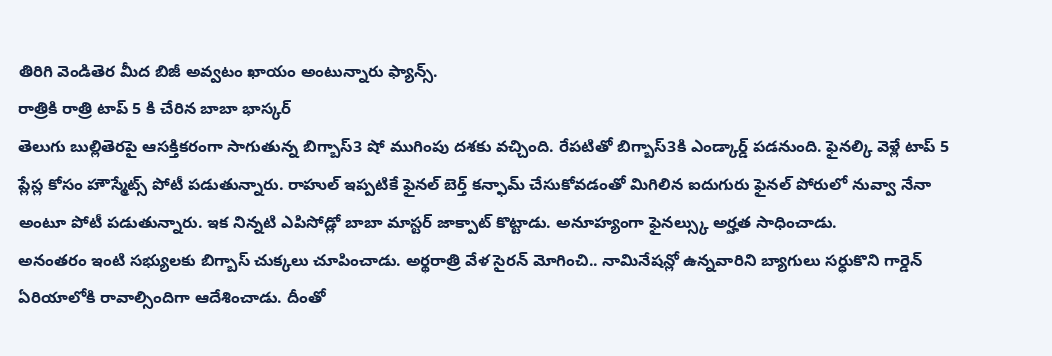తిరిగి వెండితెర మీద బిజీ అవ్వటం ఖాయం అంటున్నారు ఫ్యాన్స్.
రాత్రికి రాత్రి టాప్ 5 కి చేరిన బాబా భాస్కర్
తెలుగు బుల్లితెరపై ఆసక్తికరంగా సాగుతున్న బిగ్బాస్3 షో ముగింపు దశకు వచ్చింది. రేపటితో బిగ్బాస్3కి ఎండ్కార్డ్ పడనుంది. ఫైనల్కి వెళ్లే టాప్ 5 ప్లేస్ల కోసం హౌస్మేట్స్ పోటీ పడుతున్నారు. రాహుల్ ఇప్పటికే ఫైనల్ బెర్త్ కన్ఫామ్ చేసుకోవడంతో మిగిలిన ఐదుగురు ఫైనల్ పోరులో నువ్వా నేనా అంటూ పోటీ పడుతున్నారు. ఇక నిన్నటి ఎపిసోడ్లో బాబా మాస్టర్ జాక్పాట్ కొట్టాడు. అనూహ్యంగా ఫైనల్స్కు అర్హత సాధించాడు.
అనంతరం ఇంటి సభ్యులకు బిగ్బాస్ చుక్కలు చూపించాడు. అర్థరాత్రి వేళ సైరన్ మోగించి.. నామినేషన్లో ఉన్నవారిని బ్యాగులు సర్ధుకొని గార్డెన్ ఏరియాలోకి రావాల్సిందిగా ఆదేశించాడు. దీంతో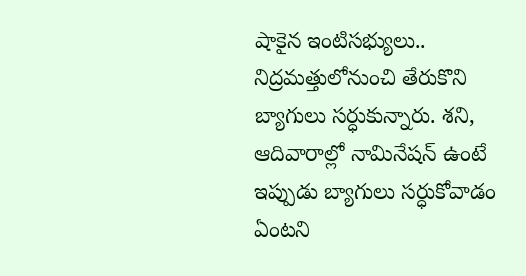షాకైన ఇంటిసభ్యులు.. నిద్రమత్తులోనుంచి తేరుకొని బ్యాగులు సర్ధుకున్నారు. శని, ఆదివారాల్లో నామినేషన్ ఉంటే ఇప్పుడు బ్యాగులు సర్ధుకోవాడం ఏంటని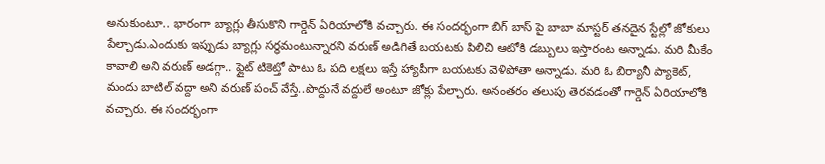అనుకుంటూ.. భారంగా బ్యాగ్లు తీసుకొని గార్డెన్ ఏరియాలోకి వచ్చారు. ఈ సందర్భంగా బిగ్ బాస్ పై బాబా మాస్టర్ తనదైన స్టేల్లో జోకులు పేల్చాడు.ఎందుకు ఇప్పుడు బ్యాగ్లు సర్ధమంటున్నారని వరుణ్ అడిగితే బయటకు పిలిచి ఆటోకి డబ్బులు ఇస్తారంట అన్నాడు. మరి మీకేం కావాలి అని వరుణ్ అడగ్గా.. ఫ్లైట్ టికెట్తో పాటు ఓ పది లక్షలు ఇస్తే హ్యాపీగా బయటకు వెళిపోతా అన్నాడు. మరి ఓ బిర్యానీ ప్యాకెట్, మందు బాటిల్ వద్దా అని వరుణ్ పంచ్ వేస్తే..పొద్దునే వద్దులే అంటూ జోక్లు పేల్చారు. అనంతరం తలుపు తెరవడంతో గార్డెన్ ఏరియాలోకి వచ్చారు. ఈ సందర్భంగా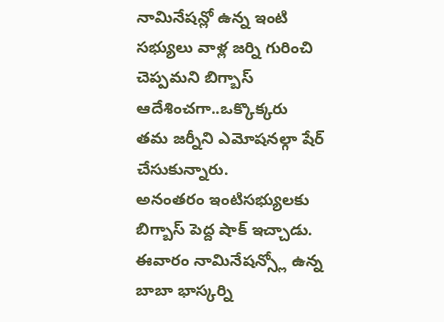నామినేషన్లో ఉన్న ఇంటి సభ్యులు వాళ్ల జర్ని గురించి చెప్పమని బిగ్బాస్ ఆదేశించగా..ఒక్కొక్కరు తమ జర్నీని ఎమోషనల్గా షేర్ చేసుకున్నారు.
అనంతరం ఇంటిసభ్యులకు బిగ్బాస్ పెద్ద షాక్ ఇచ్చాడు. ఈవారం నామినేషన్స్లో ఉన్న బాబా భాస్కర్ని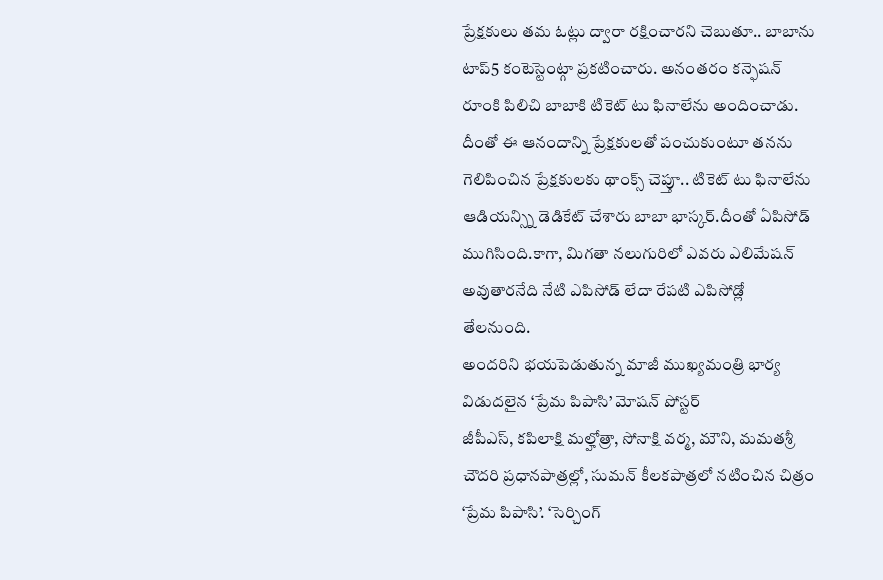ప్రేక్షకులు తమ ఓట్లు ద్వారా రక్షించారని చెబుతూ.. బాబాను టాప్5 కంటెస్టెంట్గా ప్రకటించారు. అనంతరం కన్ఫెషన్ రూంకి పిలిచి బాబాకి టికెట్ టు ఫినాలేను అందించాడు. దీంతో ఈ ఆనందాన్ని ప్రేక్షకులతో పంచుకుంటూ తనను గెలిపించిన ప్రేక్షకులకు థాంక్స్ చెప్తూ.. టికెట్ టు ఫినాలేను ఆడియన్స్ని డెడికేట్ చేశారు బాబా భాస్కర్.దీంతో ఏపిసోడ్ ముగిసింది.కాగా, మిగతా నలుగురిలో ఎవరు ఎలిమేషన్ అవుతారనేది నేటి ఎపిసోడ్ లేదా రేపటి ఎపిసోడ్లో తేలనుంది.
అందరిని భయపెడుతున్న మాజీ ముఖ్యమంత్రి భార్య
విడుదలైన ‘ప్రేమ పిపాసి’ మోషన్ పోస్టర్
జీపీఎస్, కపిలాక్షి మల్హోత్రా, సోనాక్షి వర్మ, మౌని, మమతశ్రీ చౌదరి ప్రధానపాత్రల్లో, సుమన్ కీలకపాత్రలో నటించిన చిత్రం ‘ప్రేమ పిపాసి’. ‘సెర్చింగ్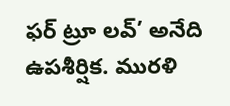ఫర్ ట్రూ లవ్’ అనేది ఉపశీర్షిక. మురళి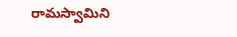రామస్వామిని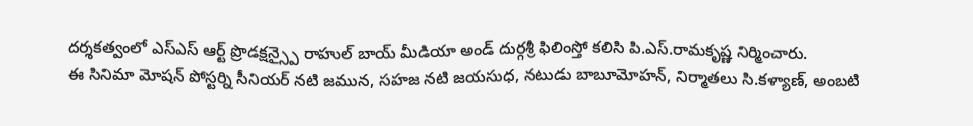దర్శకత్వంలో ఎస్ఎస్ ఆర్ట్ ప్రొడక్షన్స్పై రాహుల్ బాయ్ మీడియా అండ్ దుర్గశ్రీ ఫిలింస్తో కలిసి పి.ఎస్.రామకృష్ణ నిర్మించారు.
ఈ సినిమా మోషన్ పోస్టర్ని సీనియర్ నటి జమున, సహజ నటి జయసుధ, నటుడు బాబూమోహన్, నిర్మాతలు సి.కళ్యాణ్, అంబటి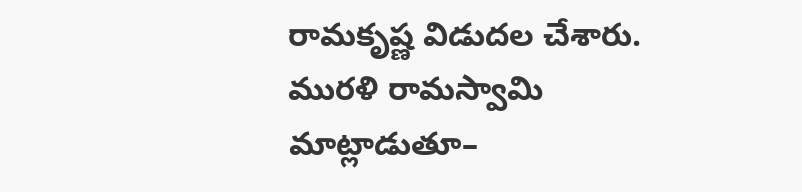రామకృష్ణ విడుదల చేశారు. మురళి రామస్వామి మాట్లాడుతూ–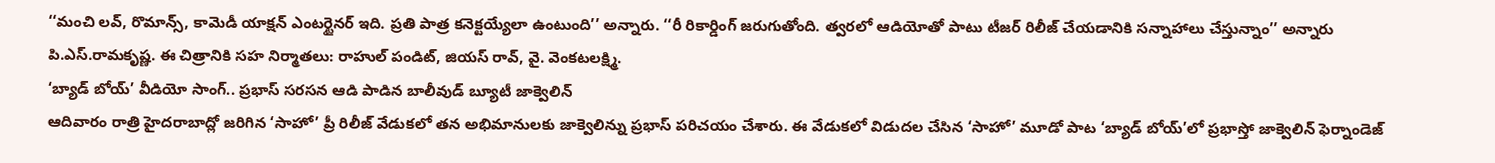‘‘మంచి లవ్, రొమాన్స్, కామెడీ యాక్షన్ ఎంటర్టైనర్ ఇది. ప్రతి పాత్ర కనెక్టయ్యేలా ఉంటుంది’’ అన్నారు. ‘‘రీ రికార్డింగ్ జరుగుతోంది. త్వరలో ఆడియోతో పాటు టీజర్ రిలీజ్ చేయడానికి సన్నాహాలు చేస్తున్నాం’’ అన్నారు పి.ఎస్.రామకృష్ణ. ఈ చిత్రానికి సహ నిర్మాతలు: రాహుల్ పండిట్, జియస్ రావ్, వై. వెంకటలక్ష్మి.
‘బ్యాడ్ బోయ్’ వీడియో సాంగ్.. ప్రభాస్ సరసన ఆడి పాడిన బాలీవుడ్ బ్యూటీ జాక్వెలిన్
ఆదివారం రాత్రి హైదరాబాద్లో జరిగిన ‘సాహో’ ప్రీ రిలీజ్ వేడుకలో తన అభిమానులకు జాక్వెలిన్ను ప్రభాస్ పరిచయం చేశారు. ఈ వేడుకలో విడుదల చేసిన ‘సాహో’ మూడో పాట ‘బ్యాడ్ బోయ్’లో ప్రభాస్తో జాక్వెలిన్ ఫెర్నాండెజ్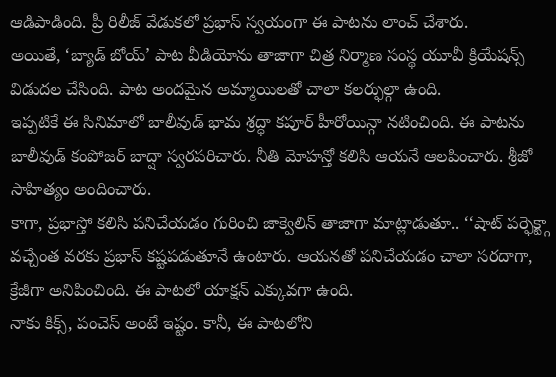ఆడిపాడింది. ప్రీ రిలీజ్ వేడుకలో ప్రభాస్ స్వయంగా ఈ పాటను లాంచ్ చేశారు.
అయితే, ‘బ్యాడ్ బోయ్’ పాట వీడియోను తాజాగా చిత్ర నిర్మాణ సంస్థ యూవీ క్రియేషన్స్ విడుదల చేసింది. పాట అందమైన అమ్మాయిలతో చాలా కలర్ఫుల్గా ఉంది.
ఇప్పటికే ఈ సినిమాలో బాలీవుడ్ భామ శ్రద్ధా కపూర్ హీరోయిన్గా నటించింది. ఈ పాటను బాలీవుడ్ కంపోజర్ బాద్షా స్వరపరిచారు. నీతి మోహన్తో కలిసి ఆయనే ఆలపించారు. శ్రీజో సాహిత్యం అందించారు.
కాగా, ప్రభాస్తో కలిసి పనిచేయడం గురించి జాక్వెలిన్ తాజాగా మాట్లాడుతూ.. ‘‘షాట్ పర్ఫెక్ట్గా వచ్చేంత వరకు ప్రభాస్ కష్టపడుతూనే ఉంటారు. ఆయనతో పనిచేయడం చాలా సరదాగా, క్రేజీగా అనిపించింది. ఈ పాటలో యాక్షన్ ఎక్కువగా ఉంది.
నాకు కిక్స్, పంచెస్ అంటే ఇష్టం. కానీ, ఈ పాటలోని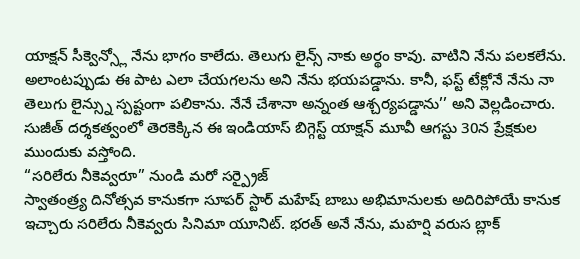యాక్షన్ సీక్వెన్స్లో నేను భాగం కాలేదు. తెలుగు లైన్స్ నాకు అర్థం కావు. వాటిని నేను పలకలేను. అలాంటప్పుడు ఈ పాట ఎలా చేయగలను అని నేను భయపడ్డాను. కానీ, ఫస్ట్ టేక్లోనే నేను నా తెలుగు లైన్స్ను స్పష్టంగా పలికాను. నేనే చేశానా అన్నంత ఆశ్చర్యపడ్డాను’’ అని వెల్లడించారు. సుజీత్ దర్శకత్వంలో తెరకెక్కిన ఈ ఇండియాస్ బిగ్గెస్ట్ యాక్షన్ మూవీ ఆగస్టు 30న ప్రేక్షకుల ముందుకు వస్తోంది.
“సరిలేరు నీకెవ్వరూ” నుండి మరో సర్ప్రైజ్
స్వాతంత్ర్య దినోత్సవ కానుకగా సూపర్ స్టార్ మహేష్ బాబు అభిమానులకు అదిరిపోయే కానుక ఇచ్చారు సరిలేరు నీకెవ్వరు సినిమా యూనిట్. భరత్ అనే నేను, మహర్షి వరుస బ్లాక్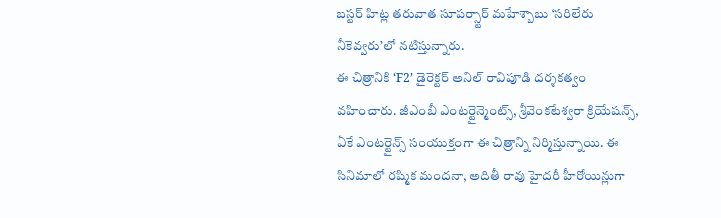బస్టర్ హిట్ల తరువాత సూపర్స్టార్ మహేశ్బాబు ‘సరిలేరు నీకెవ్వరు’లో నటిస్తున్నారు.
ఈ చిత్రానికి ‘F2’ డైరెక్టర్ అనిల్ రావిపూడి దర్శకత్వం వహించారు. జీఎంబీ ఎంటర్టైన్మెంట్స్, శ్రీవెంకటేశ్వరా క్రియేషన్స్, ఏకే ఎంటర్టైన్స్ సంయుక్తంగా ఈ చిత్రాన్ని నిర్మిస్తున్నాయి. ఈ సినిమాలో రష్మిక మందనా, అదితీ రావు హైదరీ హీరోయిన్లుగా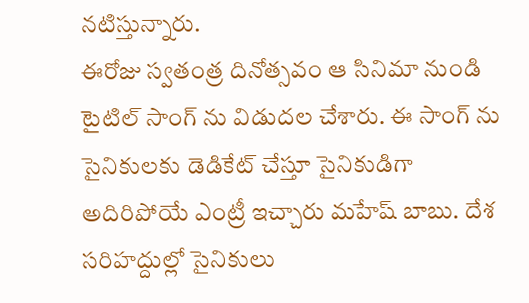నటిస్తున్నారు.
ఈరోజు స్వతంత్ర దినోత్సవం ఆ సినిమా నుండి టైటిల్ సాంగ్ ను విడుదల చేశారు. ఈ సాంగ్ ను సైనికులకు డెడికేట్ చేస్తూ సైనికుడిగా అదిరిపోయే ఎంట్రీ ఇచ్చారు మహేష్ బాబు. దేశ సరిహద్దుల్లో సైనికులు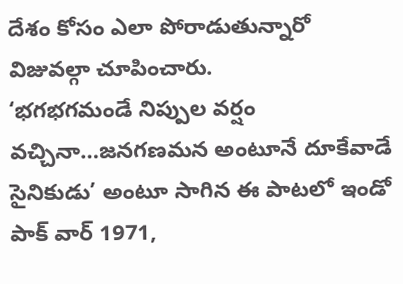దేశం కోసం ఎలా పోరాడుతున్నారో విజువల్గా చూపించారు.
‘భగభగమండే నిప్పుల వర్షం వచ్చినా…జనగణమన అంటూనే దూకేవాడే సైనికుడు’ అంటూ సాగిన ఈ పాటలో ఇండో పాక్ వార్ 1971,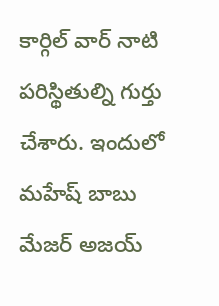కార్గిల్ వార్ నాటి పరిస్థితుల్ని గుర్తు చేశారు. ఇందులో మహేష్ బాబు మేజర్ అజయ్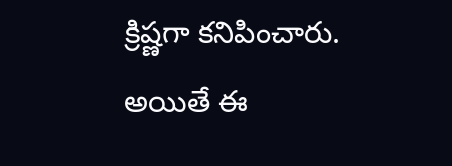క్రిష్ణగా కనిపించారు.
అయితే ఈ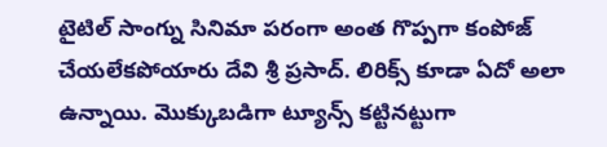టైటిల్ సాంగ్ను సినిమా పరంగా అంత గొప్పగా కంపోజ్ చేయలేకపోయారు దేవి శ్రీ ప్రసాద్. లిరిక్స్ కూడా ఏదో అలా ఉన్నాయి. మొక్కుబడిగా ట్యూన్స్ కట్టినట్టుగా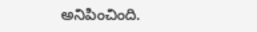అనిపించింది.